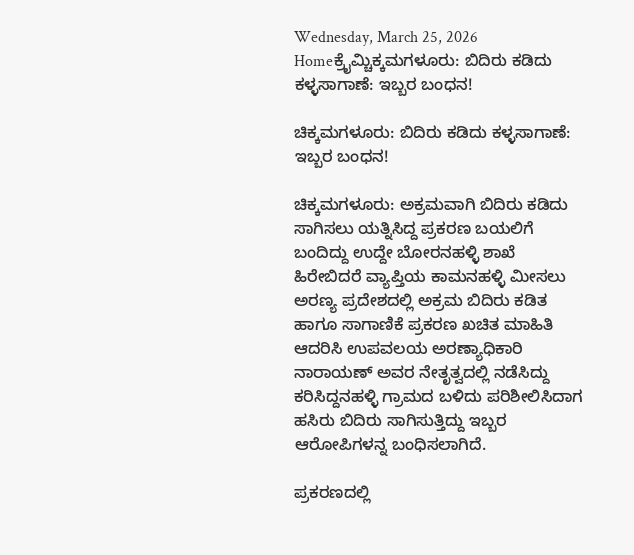Wednesday, March 25, 2026
Homeಕ್ರೈಮ್ಚಿಕ್ಕಮಗಳೂರು: ಬಿದಿರು ಕಡಿದು ಕಳ್ಳಸಾಗಾಣೆ: ಇಬ್ಬರ ಬಂಧನ!

ಚಿಕ್ಕಮಗಳೂರು: ಬಿದಿರು ಕಡಿದು ಕಳ್ಳಸಾಗಾಣೆ: ಇಬ್ಬರ ಬಂಧನ!

ಚಿಕ್ಕಮಗಳೂರು: ಅಕ್ರಮವಾಗಿ ಬಿದಿರು ಕಡಿದು ಸಾಗಿಸಲು ಯತ್ನಿಸಿದ್ದ ಪ್ರಕರಣ ಬಯಲಿಗೆ ಬಂದಿದ್ದು ಉದ್ದೇ ಬೋರನಹಳ್ಳಿ ಶಾಖೆ ಹಿರೇಬಿದರೆ ವ್ಯಾಪ್ತಿಯ ಕಾಮನಹಳ್ಳಿ ಮೀಸಲು ಅರಣ್ಯ ಪ್ರದೇಶದಲ್ಲಿ ಅಕ್ರಮ ಬಿದಿರು ಕಡಿತ ಹಾಗೂ ಸಾಗಾಣಿಕೆ ಪ್ರಕರಣ ಖಚಿತ ಮಾಹಿತಿ ಆದರಿಸಿ ಉಪವಲಯ ಅರಣ್ಯಾಧಿಕಾರಿ ನಾರಾಯಣ್ ಅವರ ನೇತೃತ್ವದಲ್ಲಿ ನಡೆಸಿದ್ದು ಕರಿಸಿದ್ದನಹಳ್ಳಿ ಗ್ರಾಮದ ಬಳಿದು ಪರಿಶೀಲಿಸಿದಾಗ ಹಸಿರು ಬಿದಿರು ಸಾಗಿಸುತ್ತಿದ್ದು ಇಬ್ಬರ ಆರೋಪಿಗಳನ್ನ ಬಂಧಿಸಲಾಗಿದೆ.

ಪ್ರಕರಣದಲ್ಲಿ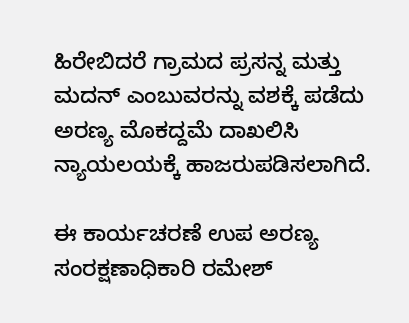ಹಿರೇಬಿದರೆ ಗ್ರಾಮದ ಪ್ರಸನ್ನ ಮತ್ತು ಮದನ್‌ ಎಂಬುವರನ್ನು ವಶಕ್ಕೆ ಪಡೆದು ಅರಣ್ಯ ಮೊಕದ್ದಮೆ ದಾಖಲಿಸಿ ನ್ಯಾಯಲಯಕ್ಕೆ ಹಾಜರುಪಡಿಸಲಾಗಿದೆ.

ಈ ಕಾರ್ಯಚರಣೆ ಉಪ ಅರಣ್ಯ ಸಂರಕ್ಷಣಾಧಿಕಾರಿ ರಮೇಶ್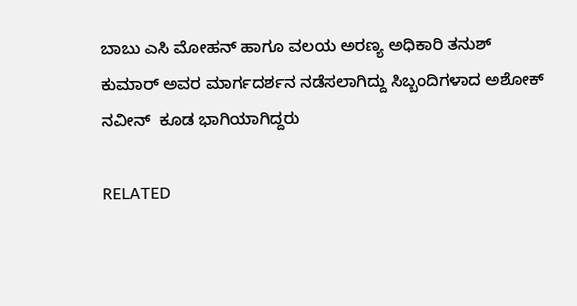ಬಾಬು ಎಸಿ ಮೋಹನ್ ಹಾಗೂ ವಲಯ ಅರಣ್ಯ ಅಧಿಕಾರಿ ತನುಶ್ ಕುಮಾರ್ ಅವರ ಮಾರ್ಗದರ್ಶನ ನಡೆಸಲಾಗಿದ್ದು ಸಿಬ್ಬಂದಿಗಳಾದ ಅಶೋಕ್ ನವೀನ್  ಕೂಡ ಭಾಗಿಯಾಗಿದ್ದರು

RELATED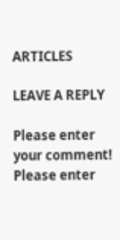ARTICLES

LEAVE A REPLY

Please enter your comment!
Please enter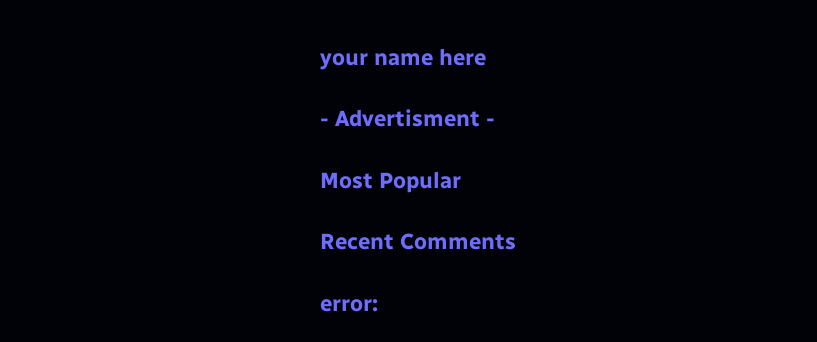your name here

- Advertisment -

Most Popular

Recent Comments

error: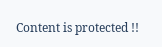Content is protected !!